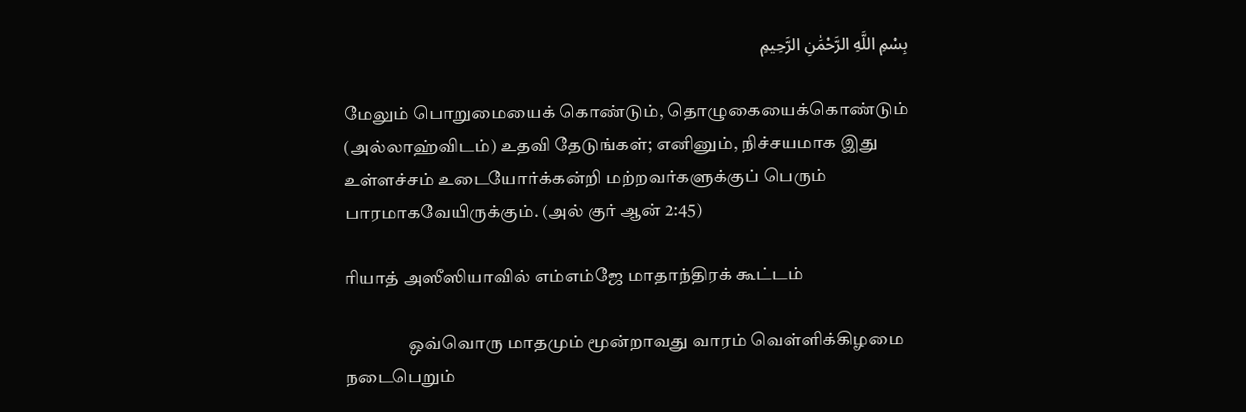بِسْمِ اللَّهِ الرَّحْمَٰنِ الرَّحِيمِ

மேலும் பொறுமையைக் கொண்டும், தொழுகையைக்கொண்டும் (அல்லாஹ்விடம்) உதவி தேடுங்கள்; எனினும், நிச்சயமாக இது உள்ளச்சம் உடையோர்க்கன்றி மற்றவர்களுக்குப் பெரும் பாரமாகவேயிருக்கும். (அல் குர் ஆன் 2:45)

ரியாத் அஸீஸியாவில் எம்எம்ஜே மாதாந்திரக் கூட்டம்

                  ஒவ்வொரு மாதமும் மூன்றாவது வாரம் வெள்ளிக்கிழமை நடைபெறும்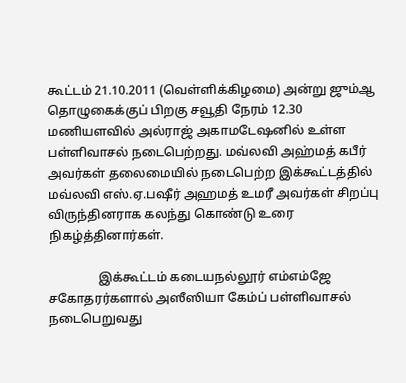கூட்டம் 21.10.2011 (வெள்ளிக்கிழமை) அன்று ஜும்ஆ தொழுகைக்குப் பிறகு சவூதி நேரம் 12.30 மணியளவில் அல்ராஜ் அகாமடேஷனில் உள்ள பள்ளிவாசல் நடைபெற்றது. மவ்லவி அஹ்மத் கபீர் அவர்கள் தலைமையில் நடைபெற்ற இக்கூட்டத்தில் மவ்லவி எஸ்.ஏ.பஷீர் அஹமத் உமரீ அவர்கள் சிறப்பு விருந்தினராக கலந்து கொண்டு உரை நிகழ்த்தினார்கள்.

                இக்கூட்டம் கடையநல்லூர் எம்எம்ஜே சகோதரர்களால் அஸீஸியா கேம்ப் பள்ளிவாசல் நடைபெறுவது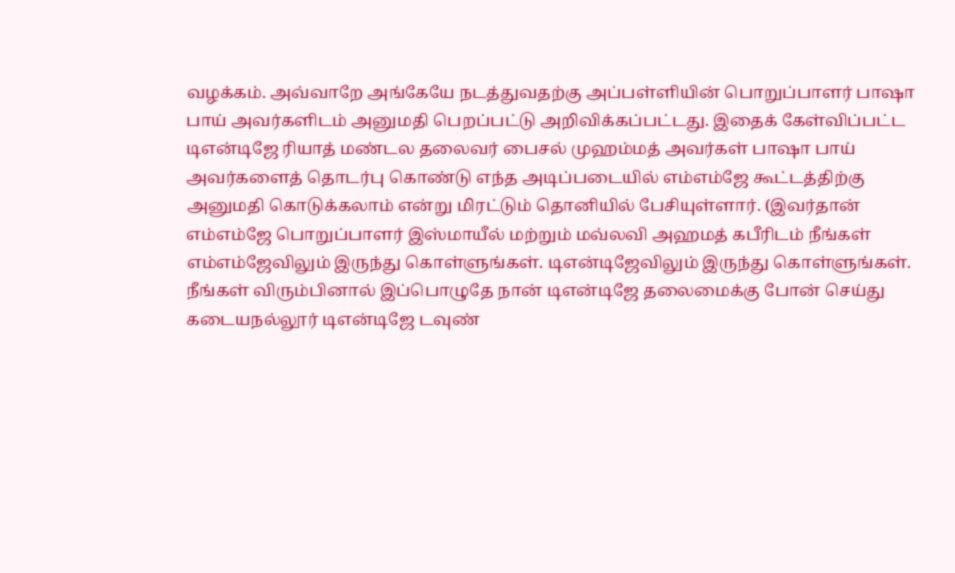வழக்கம். அவ்வாறே அங்கேயே நடத்துவதற்கு அப்பள்ளியின் பொறுப்பாளர் பாஷா பாய் அவர்களிடம் அனுமதி பெறப்பட்டு அறிவிக்கப்பட்டது. இதைக் கேள்விப்பட்ட டிஎன்டிஜே ரியாத் மண்டல தலைவர் பைசல் முஹம்மத் அவர்கள் பாஷா பாய் அவர்களைத் தொடர்பு கொண்டு எந்த அடிப்படையில் எம்எம்ஜே கூட்டத்திற்கு அனுமதி கொடுக்கலாம் என்று மிரட்டும் தொனியில் பேசியுள்ளார். (இவர்தான் எம்எம்ஜே பொறுப்பாளர் இஸ்மாயீல் மற்றும் மவ்லவி அஹமத் கபீரிடம் நீங்கள் எம்எம்ஜேவிலும் இருந்து கொள்ளுங்கள். டிஎன்டிஜேவிலும் இருந்து கொள்ளுங்கள். நீங்கள் விரும்பினால் இப்பொழுதே நான் டிஎன்டிஜே தலைமைக்கு போன் செய்து கடையநல்லூர் டிஎன்டிஜே டவுண்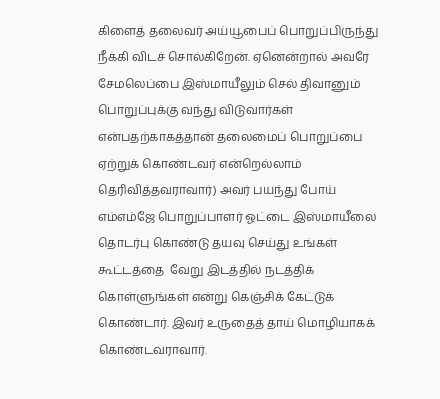கிளைத் தலைவர் அய்யூபைப் பொறுப்பிருந்து நீக்கி விடச் சொல்கிறேன். ஏனென்றால் அவரே சேமலெப்பை இஸ்மாயீலும் செல் திவானும் பொறுப்புக்கு வந்து விடுவார்கள் என்பதற்காகத்தான் தலைமைப் பொறுப்பை ஏற்றுக் கொண்டவர் என்றெல்லாம் தெரிவித்தவராவார்) அவர் பயந்து போய் எம்எம்ஜே பொறுப்பாளர் ஓட்டை இஸ்மாயீலை தொடர்பு கொண்டு தயவு செய்து உங்கள் கூட்டத்தை  வேறு இடத்தில் நடத்திக் கொள்ளுங்கள் என்று கெஞ்சிக் கேட்டுக் கொண்டார். இவர் உருதைத் தாய் மொழியாகக் கொண்டவராவார்.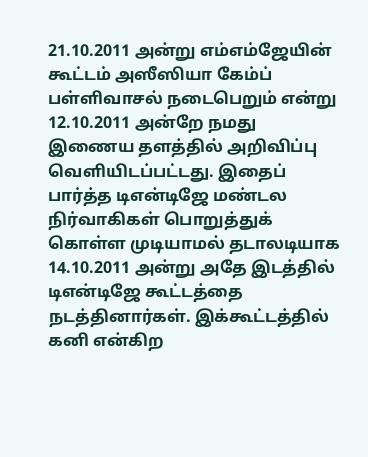21.10.2011 அன்று எம்எம்ஜேயின் கூட்டம் அஸீஸியா கேம்ப் பள்ளிவாசல் நடைபெறும் என்று 12.10.2011 அன்றே நமது இணைய தளத்தில் அறிவிப்பு வெளியிடப்பட்டது. இதைப் பார்த்த டிஎன்டிஜே மண்டல நிர்வாகிகள் பொறுத்துக் கொள்ள முடியாமல் தடாலடியாக 14.10.2011 அன்று அதே இடத்தில் டிஎன்டிஜே கூட்டத்தை நடத்தினார்கள். இக்கூட்டத்தில் கனி என்கிற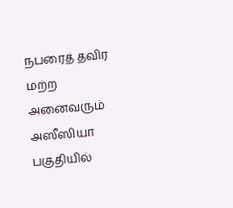நபரைத் தவிர மற்ற அனைவரும் அஸீஸியா பகுதியில்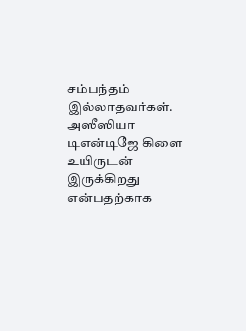சம்பந்தம் இல்லாதவர்கள். அஸீஸியா டிஎன்டிஜே கிளை உயிருடன் இருக்கிறது என்பதற்காக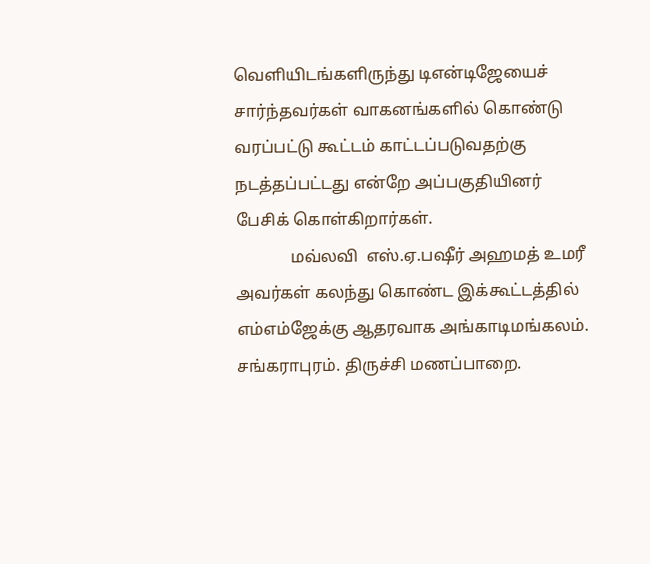வெளியிடங்களிருந்து டிஎன்டிஜேயைச் சார்ந்தவர்கள் வாகனங்களில் கொண்டு வரப்பட்டு கூட்டம் காட்டப்படுவதற்கு நடத்தப்பட்டது என்றே அப்பகுதியினர் பேசிக் கொள்கிறார்கள்.
             மவ்லவி  எஸ்.ஏ.பஷீர் அஹமத் உமரீ அவர்கள் கலந்து கொண்ட இக்கூட்டத்தில் எம்எம்ஜேக்கு ஆதரவாக அங்காடிமங்கலம். சங்கராபுரம். திருச்சி மணப்பாறை.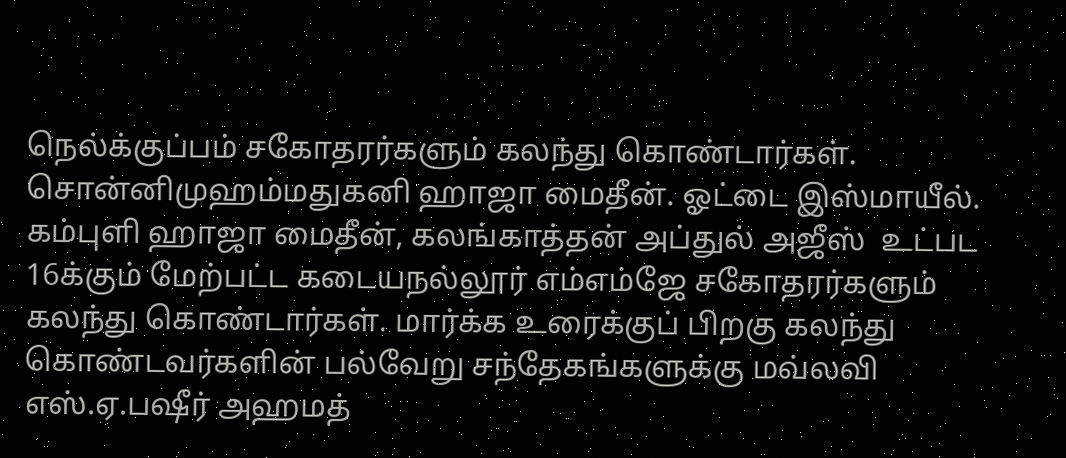நெல்க்குப்பம் சகோதரர்களும் கலந்து கொண்டார்கள். சொன்னிமுஹம்மதுகனி ஹாஜா மைதீன். ஓட்டை இஸ்மாயீல். கம்புளி ஹாஜா மைதீன், கலங்காத்தன் அப்துல் அஜீஸ்  உட்பட 16க்கும் மேற்பட்ட கடையநல்லூர் எம்எம்ஜே சகோதரர்களும் கலந்து கொண்டார்கள். மார்க்க உரைக்குப் பிறகு கலந்து கொண்டவர்களின் பல்வேறு சந்தேகங்களுக்கு மவ்லவி  எஸ்.ஏ.பஷீர் அஹமத்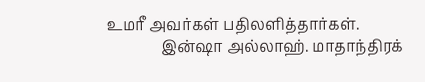உமரீ அவர்கள் பதிலளித்தார்கள்.
              இன்ஷா அல்லாஹ். மாதாந்திரக்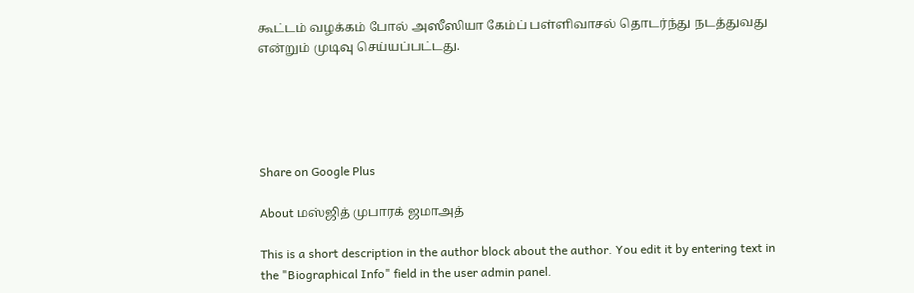கூட்டம் வழக்கம் போல் அஸீஸியா கேம்ப் பள்ளிவாசல் தொடர்ந்து நடத்துவது என்றும் முடிவு செய்யப்பட்டது.





Share on Google Plus

About மஸ்ஜித் முபாரக் ஜமாஅத்

This is a short description in the author block about the author. You edit it by entering text in the "Biographical Info" field in the user admin panel.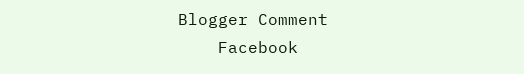Blogger Comment
    Facebook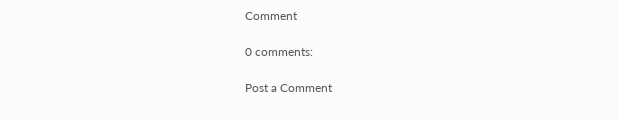Comment

0 comments:

Post a Comment